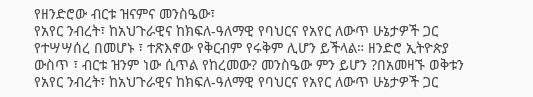የዘንድሮው ብርቱ ዝናምና መንስዔው፣
የአየር ንብረት፣ ከአህጉራዊና ከክፍለ-ዓለማዊ የባህርና የአየር ለውጥ ሁኔታዎች ጋር የተሣሣሰረ በመሆኑ ፣ ተጽእኖው የቅርብም የሩቅም ሊሆን ይችላል። ዘንድሮ ኢትዮጵያ ውስጥ ፣ ብርቱ ዝንም ነው ሲጥል የከረመው? መንስዔው ምን ይሆን ?በአመዛኙ ወቅቱን
የአየር ንብረት፣ ከአህጉራዊና ከክፍለ-ዓለማዊ የባህርና የአየር ለውጥ ሁኔታዎች ጋር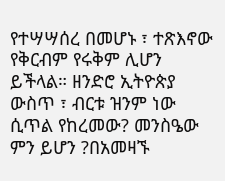የተሣሣሰረ በመሆኑ ፣ ተጽእኖው የቅርብም የሩቅም ሊሆን ይችላል። ዘንድሮ ኢትዮጵያ ውስጥ ፣ ብርቱ ዝንም ነው ሲጥል የከረመው? መንስዔው ምን ይሆን ?በአመዛኙ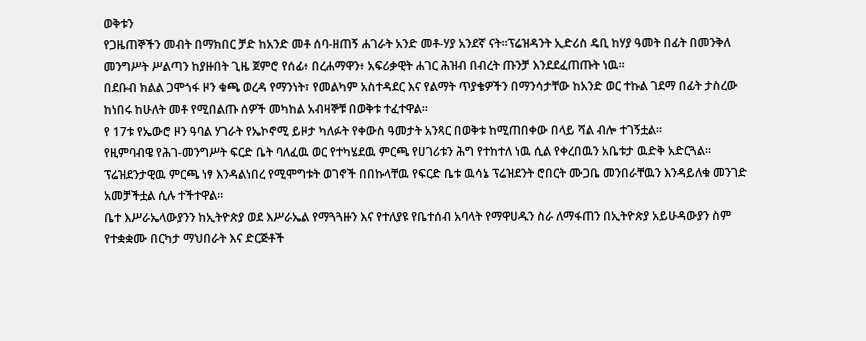ወቅቱን
የጋዜጠኞችን መብት በማክበር ቻድ ከአንድ መቶ ሰባ-ዘጠኝ ሐገራት አንድ መቶ-ሃያ አንደኛ ናት።ፕሬዝዳንት ኢድሪስ ዴቢ ከሃያ ዓመት በፊት በመንቅለ መንግሥት ሥልጣን ከያዙበት ጊዜ ጀምሮ የሰፊ፥ በረሐማዋን፥ አፍሪቃዊት ሐገር ሕዝብ በብረት ጡንቻ እንደደፈጠጡት ነዉ።
በደቡብ ክልል ጋሞጎፋ ዞን ቁጫ ወረዳ የማንነት፣ የመልካም አስተዳደር እና የልማት ጥያቄዎችን በማንሳታቸው ከአንድ ወር ተኩል ገደማ በፊት ታስረው ከነበሩ ከሁለት መቶ የሚበልጡ ሰዎች መካከል አብዛኞቹ በወቅቱ ተፈተዋል።
የ 17ቱ የኤውሮ ዞን ዓባል ሃገራት የኤኮኖሚ ይዞታ ካለፉት የቀውስ ዓመታት አንጻር በወቅቱ ከሚጠበቀው በላይ ሻል ብሎ ተገኝቷል።
የዚምባብዌ የሕገ-መንግሥት ፍርድ ቤት ባለፈዉ ወር የተካሄደዉ ምርጫ የሀገሪቱን ሕግ የተከተለ ነዉ ሲል የቀረበዉን አቤቱታ ዉድቅ አድርጓል። ፕሬዝደንታዊዉ ምርጫ ነፃ እንዳልነበረ የሚሞግቱት ወገኖች በበኩላቸዉ የፍርድ ቤቱ ዉሳኔ ፕሬዝደንት ሮበርት ሙጋቤ መንበራቸዉን እንዳይለቁ መንገድ አመቻችቷል ሲሉ ተችተዋል።
ቤተ እሥራኤላውያንን ከኢትዮጵያ ወደ እሥራኤል የማጓጓዙን እና የተለያዩ የቤተሰብ አባላት የማዋሀዱን ስራ ለማፋጠን በኢትዮጵያ አይሁዳውያን ስም የተቋቋሙ በርካታ ማህበራት እና ድርጅቶች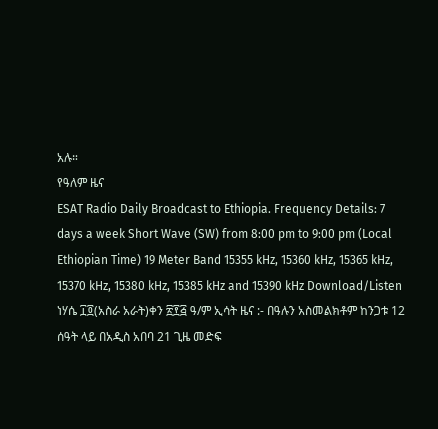አሉ።
የዓለም ዜና
ESAT Radio Daily Broadcast to Ethiopia. Frequency Details: 7 days a week Short Wave (SW) from 8:00 pm to 9:00 pm (Local Ethiopian Time) 19 Meter Band 15355 kHz, 15360 kHz, 15365 kHz, 15370 kHz, 15380 kHz, 15385 kHz and 15390 kHz Download/Listen
ነሃሴ ፲፬(አስራ አራት)ቀን ፳፻፭ ዓ/ም ኢሳት ዜና :- በዓሉን አስመልክቶም ከንጋቱ 12 ሰዓት ላይ በአዲስ አበባ 21 ጊዜ መድፍ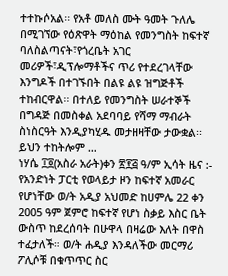ተተኩሶአል፡፡ የአቶ መለስ ሙት ዓመት ጉለሌ በሚገኘው የዕጽዋት ማዕከል የመንግስት ከፍተኛ ባለስልጣናት፣የጎረቤት አገር መሪዎች፣ዲፕሎማቶችና ጥሪ የተደረገላቸው እንግዶች በተገኙበት በልዩ ልዩ ዝግጅቶች ተከብርዋል፡፡ በተለይ የመንግስት ሠራተኞች በግዳጅ በመስቀል አደባባይ የሻማ ማብራት ስነስርዓት እንዲያካሂዱ መታዘዛቸው ታውቋል፡፡ ይህን ተከትሎም …
ነሃሴ ፲፬(አስራ አራት)ቀን ፳፻፭ ዓ/ም ኢሳት ዜና :- የአንድነት ፓርቲ የወላይታ ዞን ከፍተኛ አመራር የሆነቸው ወ/ት አዲያ አህመድ ከሀምሌ 22 ቀን 2005 ዓም ጀምሮ ከፍተኛ የሆነ ስቃይ እስር ቤት ውስጥ ከደረሰባት በሁዋላ በዛሬው እለት በዋስ ተፈታለች። ወ/ት ሐዲያ እንዳለችው መርማሪ ፖሊሶቹ በቁጥጥር ስር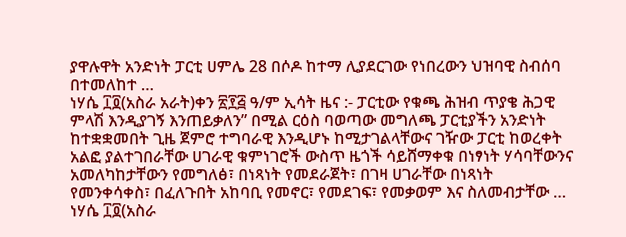ያዋሉዋት አንድነት ፓርቲ ሀምሌ 28 በሶዶ ከተማ ሊያደርገው የነበረውን ህዝባዊ ስብሰባ በተመለከተ …
ነሃሴ ፲፬(አስራ አራት)ቀን ፳፻፭ ዓ/ም ኢሳት ዜና :- ፓርቲው የቁጫ ሕዝብ ጥያቄ ሕጋዊ ምላሽ እንዲያገኝ እንጠይቃለን” በሚል ርዕስ ባወጣው መግለጫ ፓርቲያችን አንድነት ከተቋቋመበት ጊዜ ጀምሮ ተግባራዊ እንዲሆኑ ከሚታገልላቸውና ገዥው ፓርቲ ከወረቀት አልፎ ያልተገበራቸው ሀገራዊ ቁምነገሮች ውስጥ ዜጎች ሳይሸማቀቁ በነፃነት ሃሳባቸውንና አመለካከታቸውን የመግለፅ፣ በነጻነት የመደራጀት፣ በገዛ ሀገራቸው በነጻነት የመንቀሳቀስ፣ በፈለጉበት አከባቢ የመኖር፣ የመደገፍ፣ የመቃወም እና ስለመብታቸው …
ነሃሴ ፲፬(አስራ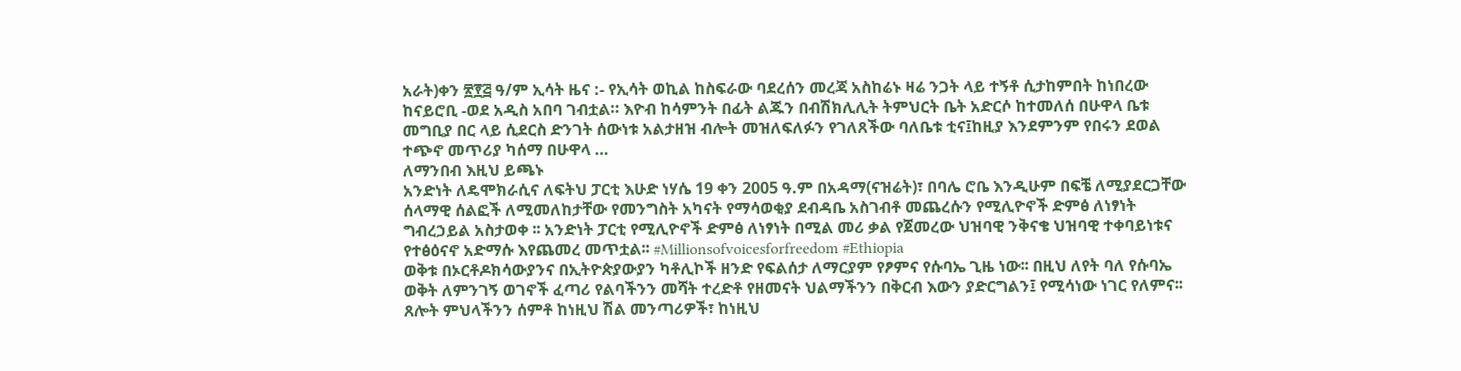አራት)ቀን ፳፻፭ ዓ/ም ኢሳት ዜና :- የኢሳት ወኪል ከስፍራው ባደረሰን መረጃ አስከሬኑ ዛሬ ንጋት ላይ ተኝቶ ሲታከምበት ከነበረው ከናይሮቢ -ወደ አዲስ አበባ ገብቷል። እዮብ ከሳምንት በፊት ልጁን በብሽክሊሊት ትምህርት ቤት አድርሶ ከተመለሰ በሁዋላ ቤቱ መግቢያ በር ላይ ሲደርስ ድንገት ሰውነቱ አልታዘዝ ብሎት መዝለፍለፉን የገለጸችው ባለቤቱ ቲና፤ከዚያ እንደምንም የበሩን ደወል ተጭኖ መጥሪያ ካሰማ በሁዋላ …
ለማንበብ እዚህ ይጫኑ
አንድነት ለዴሞክራሲና ለፍትህ ፓርቲ እሁድ ነሃሴ 19 ቀን 2005 ዓ.ም በአዳማ(ናዝሬት)፣ በባሌ ሮቤ እንዲሁም በፍቼ ለሚያደርጋቸው ሰላማዊ ሰልፎች ለሚመለከታቸው የመንግስት አካናት የማሳወቂያ ደብዳቤ አስገብቶ መጨረሱን የሚሊዮኖች ድምፅ ለነፃነት ግብረኃይል አስታወቀ ፡፡ አንድነት ፓርቲ የሚሊዮኖች ድምፅ ለነፃነት በሚል መሪ ቃል የጀመረው ህዝባዊ ንቅናቄ ህዝባዊ ተቀባይነቱና የተፅዕናኖ አድማሱ እየጨመረ መጥቷል፡፡ #Millionsofvoicesforfreedom #Ethiopia
ወቅቱ በኦርቶዶክሳውያንና በኢትዮጵያውያን ካቶሊኮች ዘንድ የፍልሰታ ለማርያም የፆምና የሱባኤ ጊዜ ነው፡፡ በዚህ ለየት ባለ የሱባኤ ወቅት ለምንገኝ ወገኖች ፈጣሪ የልባችንን መሻት ተረድቶ የዘመናት ህልማችንን በቅርብ እውን ያድርግልን፤ የሚሳነው ነገር የለምና፡፡ ጸሎት ምህላችንን ሰምቶ ከነዚህ ሽል መንጣሪዎች፣ ከነዚህ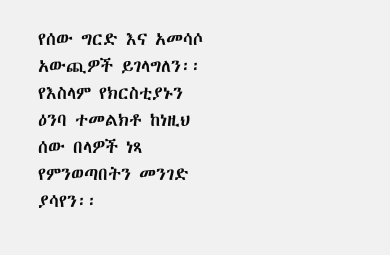የሰው ግርድ እና አመሳሶ አውጪዎች ይገላግለን፡፡ የእስላም የክርስቲያኑን ዕንባ ተመልክቶ ከነዚህ ሰው በላዎች ነጻ የምንወጣበትን መንገድ ያሳየን፡፡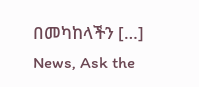በመካከላችን […]
News, Ask the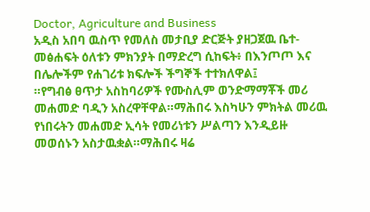Doctor, Agriculture and Business
አዲስ አበባ ዉስጥ የመለስ መታቢያ ድርጅት ያዘጋጀዉ ቤተ-መፅሐፍት ዕለቱን ምክንያት በማድረግ ሲከፍት፥ በእንጦጦ እና በሌሎችም የሐገሪቱ ክፍሎች ችግኞች ተተክለዋል፤
።የግብፅ ፀጥታ አስከባሪዎች የሙስሊም ወንድማማቾች መሪ መሐመድ ባዲን አስረዋቸዋል።ማሕበሩ እስካሁን ምክትል መሪዉ የነበሩትን መሐመድ ኢሳት የመሪነቱን ሥልጣን እንዲይዙ መወሰኑን አስታዉቋል።ማሕበሩ ዛሬ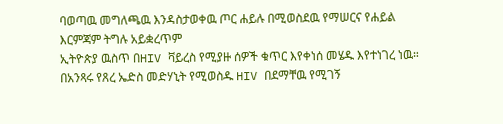ባወጣዉ መግለጫዉ እንዳስታወቀዉ ጦር ሐይሉ በሚወስደዉ የማሠርና የሐይል እርምጃም ትግሉ አይቋረጥም
ኢትዮጵያ ዉስጥ በHIV ቫይረስ የሚያዙ ሰዎች ቁጥር እየቀነሰ መሄዱ እየተነገረ ነዉ። በአንጻሩ የጸረ ኤድስ መድሃኒት የሚወስዱ HIV በደማቸዉ የሚገኝ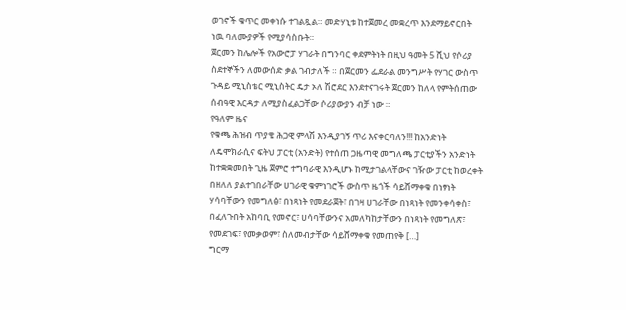ወገኖች ቁጥር መቀነሱ ተገልጿል። መድሃኒቱ ከተጀመረ መቋረጥ እንደማይኖርበት ነዉ ባለሙያዎች የሚያሳስቡት።
ጀርመን ከሌሎች የአውሮፓ ሃገራት በግንባር ቀደምትነት በዚህ ዓመት 5 ሺህ የሶሪያ ስደተኞችን ለመውሰድ ቃል ገብታለች ። በጀርመን ፌደራል መንግሥት የሃገር ውስጥ ጉዳይ ሚኒስቴር ሚኒስትር ዴታ ኦለ ሽሮደር እንደተናገሩት ጀርመን ከለላ የምትሰጠው ሰብዓዊ እርዳታ ለሚያስፈልጋቸው ሶሪያውያን ብቻ ነው ።
የዓለም ዜና
የቁጫ ሕዝብ ጥያቄ ሕጋዊ ምላሽ እንዲያገኝ ጥሪ እናቀርባለን!!! ከአንድነት ለዴሞክራሲና ፍትህ ፓርቲ (አንድት) የተሰጠ ጋዜጣዊ መግለጫ ፓርቲያችን አንድነት ከተቋቋመበት ጊዜ ጀምሮ ተግባራዊ እንዲሆኑ ከሚታገልላቸውና ገዥው ፓርቲ ከወረቀት በዘለለ ያልተገበራቸው ሀገራዊ ቁምነገሮች ውስጥ ዜጎች ሳይሸማቀቁ በነፃነት ሃሳባቸውን የመግለፅ፣ በነጻነት የመደራጀት፣ በገዛ ሀገራቸው በነጻነት የመንቀሳቀስ፣ በፈለጉበት አከባቢ የመኖር፣ ሀሳባቸውንና አመለካከታቸውን በነጻነት የመግለጽ፣ የመደገፍ፣ የመቃወም፣ ስለመብታቸው ሳይሸማቀቁ የመጠየቅ […]
ግርማ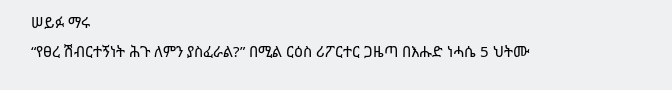ሠይፉ ማሩ
“የፀረ ሽብርተኝነት ሕጉ ለምን ያስፈራል?” በሚል ርዕስ ሪፖርተር ጋዜጣ በእሑድ ነሓሴ 5 ህትሙ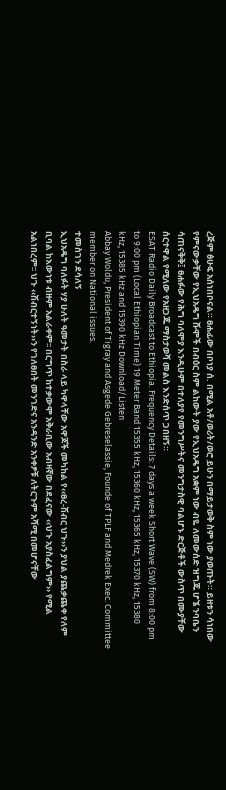ረጅም ፅሁፍ አሰነበቦናል። ፀሐፊው በቦነያ ሰ. በሚል አቶ/ወሪት/ወሮ ይሁን በማይታወቅ ስም ነው ያወጡት። ይዘቱን ሳነበው የምናውቃቸው የኢህአዴግ ሹሞች በብዕር ስም ልከውት ያው የኢህአዴግ አቋም ነው ብዬ ለመውሰድ ዝግጁ ሆኜ ንባቤን ሳጠናቅቅ፤ ፀሐፉው የሕግ ባለሞያ እንዲሁም በተለያየ የመንግሥትና መንግታስዊ ባልሆኑ ድርጅቶች ውስጥ በሙያቸው ሰርተዋል የሚለው የአዘጋጁ ማስታወሻ መልስ እንድሰጥ ጋበዘኝ።
ESAT Radio Daily Broadcast to Ethiopia. Frequency Details: 7 days a week Short Wave (SW) from 8:00 pm to 9:00 pm (Local Ethiopian Time) 19 Meter Band 15355 kHz, 15360 kHz, 15365 kHz, 15370 kHz, 15380 kHz, 15385 kHz and 15390 kHz Download/Listen
Abbay Woldu, President of Tigray and Asgede Gebreselassie, Founde of TPLF and Medrek Exec. Committee member on National issues.
ተመስገን ደሳለኝ
ኢህአዴግ ባለፉት ሃያ ሁለት ዓመታት በስራ ላይ ካዋላቸው አዋጆች መካከል የ‹‹ፀረ-ሽብር ህጉ››ን ያህል ያጨቃጨቀ የለም ቢባል ከእውነቱ ብዙም አልራቀም፡፡ በርግጥ ከተቃውሞ አቅራቢው አብዛኛው በደፈናው ‹‹ህጉ አያስፈልግም›› የሚል አልነበረም፡፡ ህጉ ‹‹ሽብርተኝነት››ን የገለፀበት መንገድና አንዳንድ አንቀፆቹ ለትርጉም አሻሚ በመሆናቸው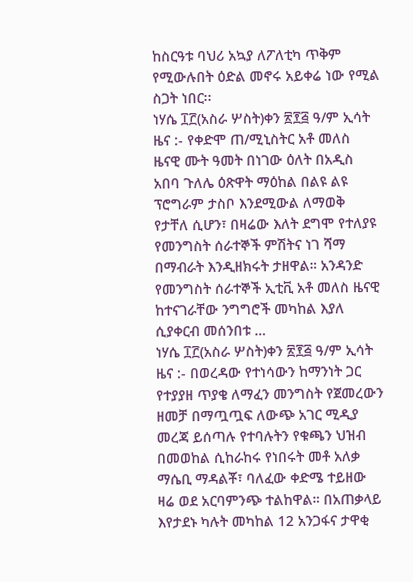ከስርዓቱ ባህሪ አኳያ ለፖለቲካ ጥቅም የሚውሉበት ዕድል መኖሩ አይቀሬ ነው የሚል ስጋት ነበር፡፡
ነሃሴ ፲፫(አስራ ሦስት)ቀን ፳፻፭ ዓ/ም ኢሳት ዜና :- የቀድሞ ጠ/ሚኒስትር አቶ መለስ ዜናዊ ሙት ዓመት በነገው ዕለት በአዲስ አበባ ጉለሌ ዕጽዋት ማዕከል በልዩ ልዩ ፕሮግራም ታስቦ እንደሚውል ለማወቅ የታቸለ ሲሆን፣ በዛሬው እለት ደግሞ የተለያዩ የመንግስት ሰራተኞች ምሽትና ነገ ሻማ በማብራት እንዲዘክሩት ታዘዋል። አንዳንድ የመንግስት ሰራተኞች ኢቲቪ አቶ መለስ ዜናዊ ከተናገራቸው ንግግሮች መካከል እያለ ሲያቀርብ መሰንበቱ …
ነሃሴ ፲፫(አስራ ሦስት)ቀን ፳፻፭ ዓ/ም ኢሳት ዜና :- በወረዳው የተነሳውን ከማንነት ጋር የተያያዘ ጥያቄ ለማፈን መንግስት የጀመረውን ዘመቻ በማጧጧፍ ለውጭ አገር ሚዲያ መረጃ ይሰጣሉ የተባሉትን የቁጫን ህዝብ በመወከል ሲከራከሩ የነበሩት መቶ አለቃ ማሴቢ ማዳልቾ፣ ባለፈው ቀድሜ ተይዘው ዛሬ ወደ አርባምንጭ ተልከዋል። በአጠቃላይ እየታደኑ ካሉት መካከል 12 አንጋፋና ታዋቂ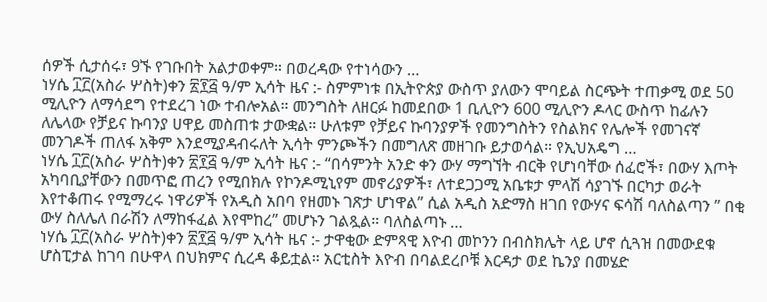ሰዎች ሲታሰሩ፣ 9ኙ የገቡበት አልታወቀም። በወረዳው የተነሳውን …
ነሃሴ ፲፫(አስራ ሦስት)ቀን ፳፻፭ ዓ/ም ኢሳት ዜና :- ስምምነቱ በኢትዮጵያ ውስጥ ያለውን ሞባይል ስርጭት ተጠቃሚ ወደ 50 ሚሊዮን ለማሳደግ የተደረገ ነው ተብሎአል። መንግስት ለዘርፉ ከመደበው 1 ቢሊዮን 600 ሚሊዮን ዶላር ውስጥ ከፊሉን ለሌላው የቻይና ኩባንያ ሀዋይ መስጠቱ ታውቋል። ሁለቱም የቻይና ኩባንያዎች የመንግስትን የስልክና የሌሎች የመገናኛ መንገዶች ጠለፋ አቅም እንደሚያዳብሩለት ኢሳት ምንጮችን በመግለጽ መዘገቡ ይታወሳል። የኢህአዴግ …
ነሃሴ ፲፫(አስራ ሦስት)ቀን ፳፻፭ ዓ/ም ኢሳት ዜና :- “በሳምንት አንድ ቀን ውሃ ማግኘት ብርቅ የሆነባቸው ሰፈሮች፣ በውሃ እጦት አካባቢያቸውን በመጥፎ ጠረን የሚበክሉ የኮንዶሚኒየም መኖሪያዎች፣ ለተደጋጋሚ አቤቱታ ምላሽ ሳያገኙ በርካታ ወራት እየተቆጠሩ የሚማረሩ ነዋሪዎች የአዲስ አበባ የዘመኑ ገጽታ ሆነዋል” ሲል አዲስ አድማስ ዘገበ የውሃና ፍሳሽ ባለስልጣን ” በቂ ውሃ ስለሌለ በራሽን ለማከፋፈል እየሞከረ” መሆኑን ገልጿል። ባለስልጣኑ …
ነሃሴ ፲፫(አስራ ሦስት)ቀን ፳፻፭ ዓ/ም ኢሳት ዜና :- ታዋቂው ድምጻዊ እዮብ መኮንን በብስክሌት ላይ ሆኖ ሲጓዝ በመውደቁ ሆስፒታል ከገባ በሁዋላ በህክምና ሲረዳ ቆይቷል። አርቲስት እዮብ በባልደረቦቹ እርዳታ ወደ ኬንያ በመሄድ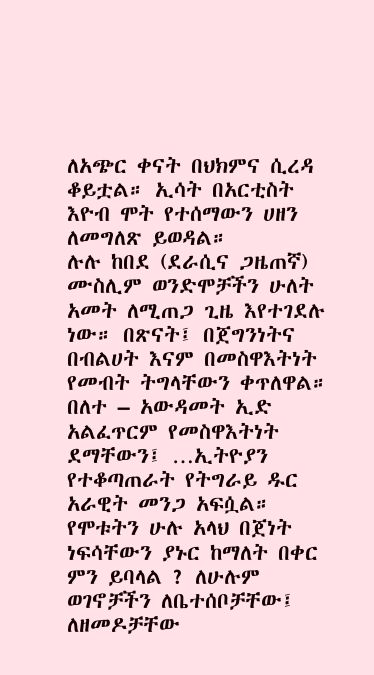ለአጭር ቀናት በህክምና ሲረዳ ቆይቷል። ኢሳት በአርቲስት እዮብ ሞት የተሰማውን ሀዘን ለመግለጽ ይወዳል።
ሉሉ ከበደ (ደራሲና ጋዜጠኛ)
ሙስሊም ወንድሞቻችን ሁለት አመት ለሚጠጋ ጊዜ እየተገደሉ ነው። በጽናት፤ በጀግንነትና በብልሀት እናም በመስዋእትነት የመብት ትግላቸውን ቀጥለዋል። በለተ – አውዳመት ኢድ አልፈጥርም የመስዋእትነት ደማቸውን፤ …ኢትዮያን የተቆጣጠራት የትግራይ ዱር አራዊት መንጋ አፍሷል። የሞቱትን ሁሉ አላህ በጀነት ነፍሳቸውን ያኑር ከማለት በቀር ምን ይባላል ? ለሁሉም ወገኖቻችን ለቤተሰቦቻቸው፤ ለዘመዶቻቸው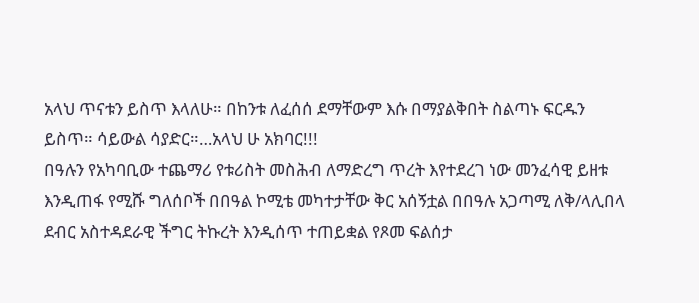አላህ ጥናቱን ይስጥ እላለሁ። በከንቱ ለፈሰሰ ደማቸውም እሱ በማያልቅበት ስልጣኑ ፍርዱን ይስጥ። ሳይውል ሳያድር።…አላህ ሁ አክባር!!!
በዓሉን የአካባቢው ተጨማሪ የቱሪስት መስሕብ ለማድረግ ጥረት እየተደረገ ነው መንፈሳዊ ይዘቱ እንዲጠፋ የሚሹ ግለሰቦች በበዓል ኮሚቴ መካተታቸው ቅር አሰኝቷል በበዓሉ አጋጣሚ ለቅ/ላሊበላ ደብር አስተዳደራዊ ችግር ትኩረት እንዲሰጥ ተጠይቋል የጾመ ፍልሰታ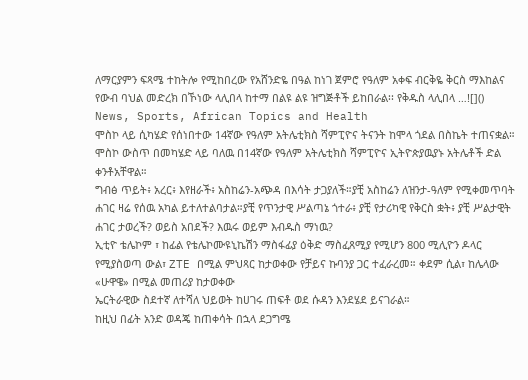ለማርያምን ፍጻሜ ተከትሎ የሚከበረው የአሸንድዬ በዓል ከነገ ጀምሮ የዓለም አቀፍ ብርቅዬ ቅርስ ማእከልና የውብ ባህል መድረክ በኾነው ላሊበላ ከተማ በልዩ ልዩ ዝግጅቶች ይከበራል፡፡ የቅዱስ ላሊበላ …![]()
News, Sports, African Topics and Health
ሞስኮ ላይ ሲካሄድ የሰነበተው 14ኛው የዓለም አትሌቲክስ ሻምፒዮና ትናንት ከሞላ ጎደል በስኬት ተጠናቋል።
ሞስኮ ውስጥ በመካሄድ ላይ ባለዉ በ14ኛው የዓለም አትሌቲክስ ሻምፒዮና ኢትዮጵያዉያኑ አትሌቶች ድል ቀንቶአቸዋል።
ግብፅ ጥይት፥ አረር፥ እየዘራች፥ አስከሬን-አጭዳ በእሳት ታጋያለች።ያቺ አስከሬን ለዝንታ-ዓለም የሚቀመጥባት ሐገር ዛሬ የሰዉ አካል ይተለተልባታል።ያቺ የጥንታዊ ሥልጣኔ ጎተራ፥ ያቺ የታሪካዊ የቅርስ ቋት፥ ያቺ ሥልታዊት ሐገር ታወረች? ወይስ አበደች? እዉሩ ወይም እብዱስ ማነዉ?
ኢቲዮ ቴሌኮም ፣ ከፊል የቴሌኮሙዩኒኬሽን ማስፋፊያ ዕቅድ ማስፈጸሚያ የሚሆን 800 ሚሊዮን ዶላር የሚያስወጣ ውል፣ ZTE በሚል ምህጻር ከታወቀው የቻይና ኩባንያ ጋር ተፈራረመ። ቀደም ሲል፣ ከሌላው «ሁዋዌ» በሚል መጠሪያ ከታወቀው
ኤርትራዊው ስደተኛ ለተሻለ ህይወት ከሀገሩ ጠፍቶ ወደ ሱዳን እንደሄደ ይናገራል።
ከዚህ በፊት አንድ ወዳጄ ከጠቀሳት በኋላ ደጋግሜ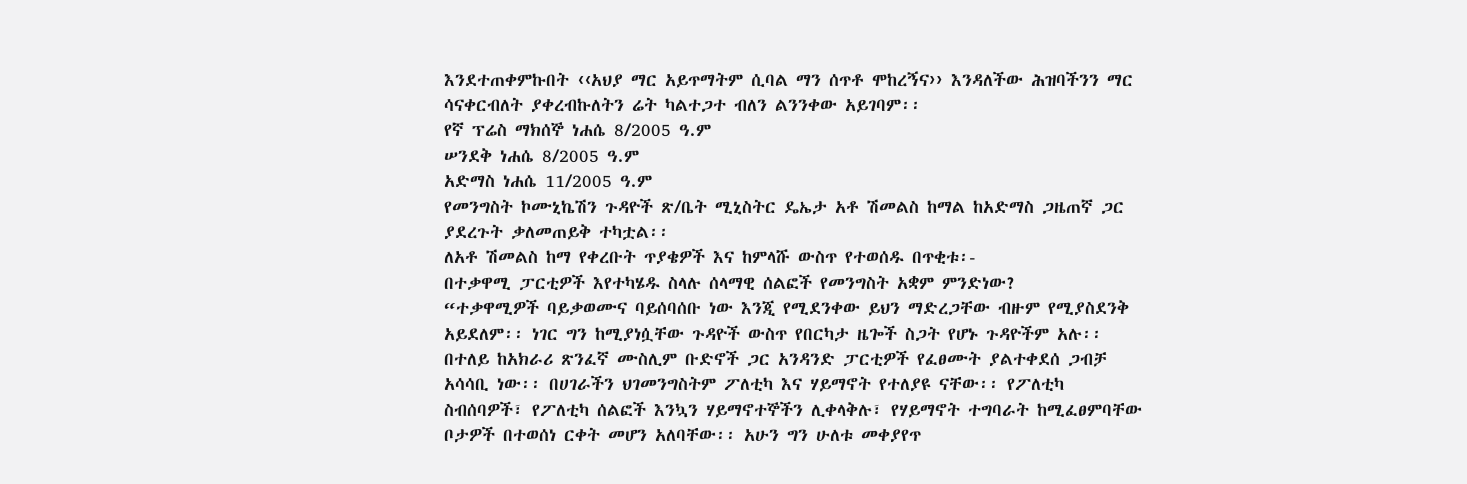እንደተጠቀምኩበት ‹‹አህያ ማር አይጥማትም ሲባል ማን ሰጥቶ ሞከረኝና›› እንዳለችው ሕዝባችንን ማር ሳናቀርብለት ያቀረብኩለትን ሬት ካልተጋተ ብለን ልንንቀው አይገባም፡፡
የኛ ፕሬስ ማክሰኞ ነሐሴ 8/2005 ዓ.ም
ሠንደቅ ነሐሴ 8/2005 ዓ.ም
አድማስ ነሐሴ 11/2005 ዓ.ም
የመንግስት ኮሙኒኬሽን ጉዳዮች ጽ/ቤት ሚኒስትር ዴኤታ አቶ ሽመልስ ከማል ከአድማስ ጋዜጠኛ ጋር ያደረጉት ቃለመጠይቅ ተካቷል፡፡
ለአቶ ሽመልስ ከማ የቀረቡት ጥያቄዎች እና ከምላሹ ውስጥ የተወሰዱ በጥቂቱ፡-
በተቃዋሚ ፓርቲዎች እየተካሄዱ ስላሉ ሰላማዊ ሰልፎች የመንግስት አቋም ምንድነው?
“ተቃዋሚዎች ባይቃወሙና ባይሰባሰቡ ነው እንጂ የሚደንቀው ይህን ማድረጋቸው ብዙም የሚያስደንቅ አይደለም፡፡ ነገር ግን ከሚያነሷቸው ጉዳዮች ውስጥ የበርካታ ዜጐች ስጋት የሆኑ ጉዳዮችም አሉ፡፡ በተለይ ከአክራሪ ጽንፈኛ ሙስሊም ቡድኖች ጋር አንዳንድ ፓርቲዎች የፈፀሙት ያልተቀደሰ ጋብቻ አሳሳቢ ነው፡፡ በሀገራችን ህገመንግስትም ፖለቲካ እና ሃይማኖት የተለያዩ ናቸው፡፡ የፖለቲካ ስብሰባዎች፣ የፖለቲካ ሰልፎች እንኳን ሃይማኖተኞችን ሊቀላቅሉ፣ የሃይማኖት ተግባራት ከሚፈፀምባቸው ቦታዎች በተወሰነ ርቀት መሆን አለባቸው፡፡ አሁን ግን ሁለቱ መቀያየጥ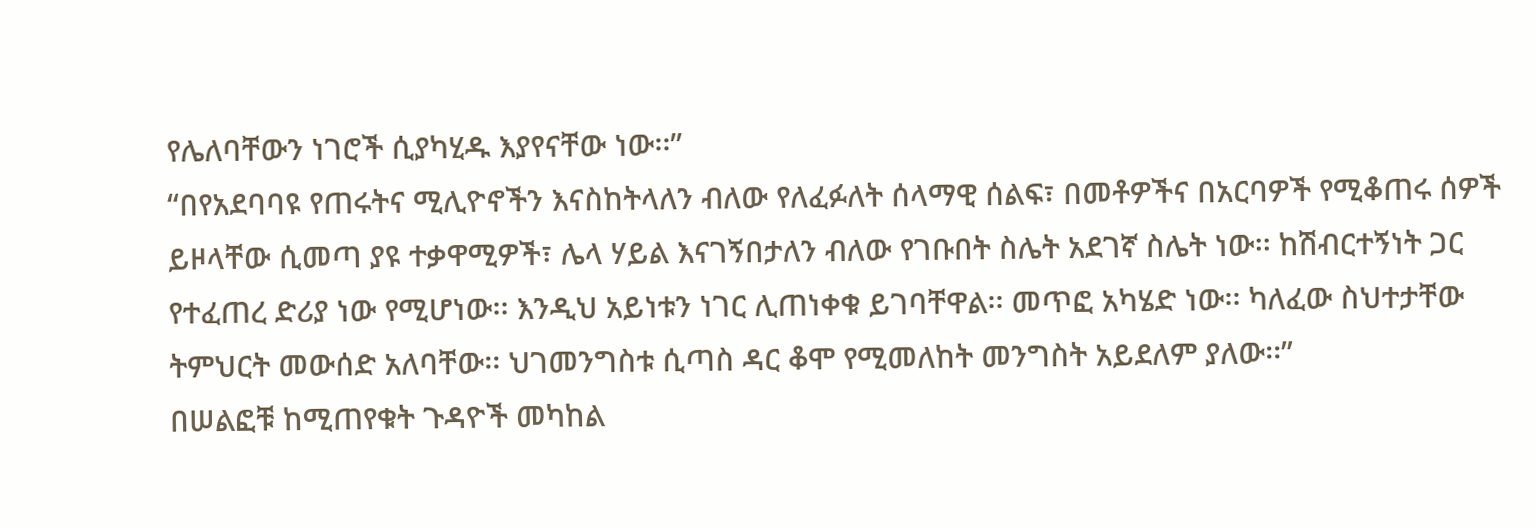የሌለባቸውን ነገሮች ሲያካሂዱ እያየናቸው ነው፡፡”
“በየአደባባዩ የጠሩትና ሚሊዮኖችን እናስከትላለን ብለው የለፈፉለት ሰላማዊ ሰልፍ፣ በመቶዎችና በአርባዎች የሚቆጠሩ ሰዎች ይዞላቸው ሲመጣ ያዩ ተቃዋሚዎች፣ ሌላ ሃይል እናገኝበታለን ብለው የገቡበት ስሌት አደገኛ ስሌት ነው፡፡ ከሽብርተኝነት ጋር የተፈጠረ ድሪያ ነው የሚሆነው፡፡ እንዲህ አይነቱን ነገር ሊጠነቀቁ ይገባቸዋል፡፡ መጥፎ አካሄድ ነው፡፡ ካለፈው ስህተታቸው ትምህርት መውሰድ አለባቸው፡፡ ህገመንግስቱ ሲጣስ ዳር ቆሞ የሚመለከት መንግስት አይደለም ያለው፡፡”
በሠልፎቹ ከሚጠየቁት ጉዳዮች መካከል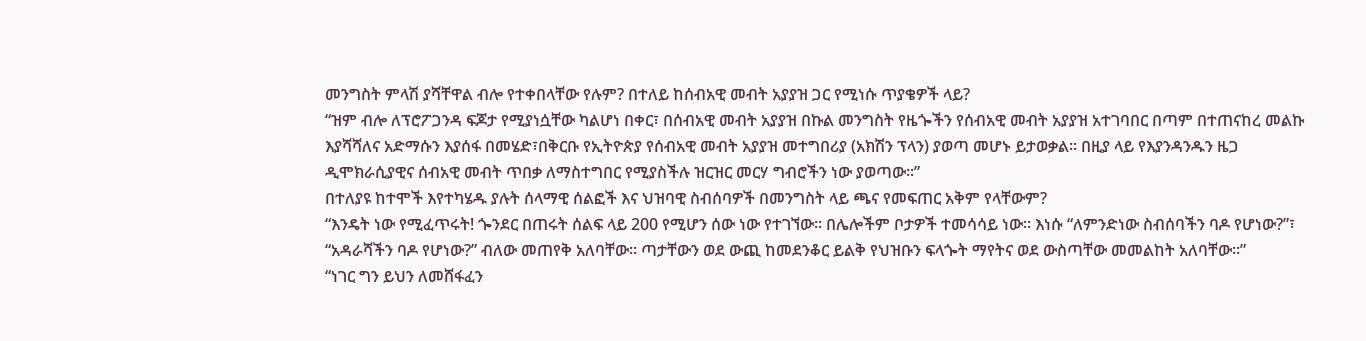መንግስት ምላሽ ያሻቸዋል ብሎ የተቀበላቸው የሉም? በተለይ ከሰብአዊ መብት አያያዝ ጋር የሚነሱ ጥያቄዎች ላይ?
“ዝም ብሎ ለፕሮፖጋንዳ ፍጆታ የሚያነሷቸው ካልሆነ በቀር፣ በሰብአዊ መብት አያያዝ በኩል መንግስት የዜጐችን የሰብአዊ መብት አያያዝ አተገባበር በጣም በተጠናከረ መልኩ እያሻሻለና አድማሱን እያሰፋ በመሄድ፣በቅርቡ የኢትዮጵያ የሰብአዊ መብት አያያዝ መተግበሪያ (አክሽን ፕላን) ያወጣ መሆኑ ይታወቃል፡፡ በዚያ ላይ የእያንዳንዱን ዜጋ ዲሞክራሲያዊና ሰብአዊ መብት ጥበቃ ለማስተግበር የሚያስችሉ ዝርዝር መርሃ ግብሮችን ነው ያወጣው፡፡”
በተለያዩ ከተሞች እየተካሄዱ ያሉት ሰላማዊ ሰልፎች እና ህዝባዊ ስብሰባዎች በመንግስት ላይ ጫና የመፍጠር አቅም የላቸውም?
“እንዴት ነው የሚፈጥሩት! ጐንደር በጠሩት ሰልፍ ላይ 200 የሚሆን ሰው ነው የተገኘው፡፡ በሌሎችም ቦታዎች ተመሳሳይ ነው፡፡ እነሱ “ለምንድነው ስብሰባችን ባዶ የሆነው?”፣ “አዳራሻችን ባዶ የሆነው?” ብለው መጠየቅ አለባቸው፡፡ ጣታቸውን ወደ ውጪ ከመደንቆር ይልቅ የህዝቡን ፍላጐት ማየትና ወደ ውስጣቸው መመልከት አለባቸው፡፡”
“ነገር ግን ይህን ለመሸፋፈን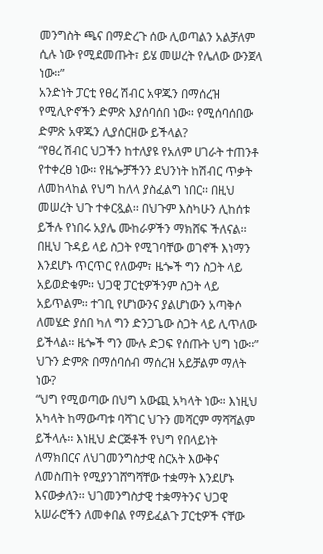መንግስት ጫና በማድረጉ ሰው ሊወጣልን አልቻለም ሲሉ ነው የሚደመጡት፣ ይሄ መሠረት የሌለው ውንጀላ ነው።”
አንድነት ፓርቲ የፀረ ሽብር አዋጁን በማሰረዝ የሚሊዮኖችን ድምጽ እያሰባሰበ ነው፡፡ የሚሰባሰበው ድምጽ አዋጁን ሊያሰርዘው ይችላል?
“የፀረ ሽብር ህጋችን ከተለያዩ የአለም ሀገራት ተጠንቶ የተቀረፀ ነው፡፡ የዜጐቻችንን ደህንነት ከሽብር ጥቃት ለመከላከል የህግ ከለላ ያስፈልግ ነበር፡፡ በዚህ መሠረት ህጉ ተቀርጿል፡፡ በህጉም እስካሁን ሊከሰቱ ይችሉ የነበሩ አያሌ ሙከራዎችን ማክሸፍ ችለናል፡፡ በዚህ ጉዳይ ላይ ስጋት የሚገባቸው ወገኖች እነማን እንደሆኑ ጥርጥር የለውም፣ ዜጐች ግን ስጋት ላይ አይወድቁም፡፡ ህጋዊ ፓርቲዎችንም ስጋት ላይ አይጥልም፡፡ ተገቢ የሆነውንና ያልሆነውን አጣቅሶ ለመሄድ ያሰበ ካለ ግን ድንጋጌው ስጋት ላይ ሊጥለው ይችላል፡፡ ዜጐች ግን ሙሉ ድጋፍ የሰጡት ህግ ነው፡፡”
ህጉን ድምጽ በማሰባሰብ ማሰረዝ አይቻልም ማለት ነው?
“ህግ የሚወጣው በህግ አውጪ አካላት ነው። እነዚህ አካላት ከማውጣቱ ባሻገር ህጉን መሻርም ማሻሻልም ይችላሉ፡፡ እነዚህ ድርጅቶች የህግ የበላይነት ለማክበርና ለህገመንግስታዊ ስርአት እውቅና ለመስጠት የሚያንገሸግሻቸው ተቋማት እንደሆኑ እናውቃለን፡፡ ህገመንግስታዊ ተቋማትንና ህጋዊ አሠራሮችን ለመቀበል የማይፈልጉ ፓርቲዎች ናቸው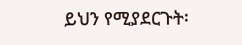ይህን የሚያደርጉት፡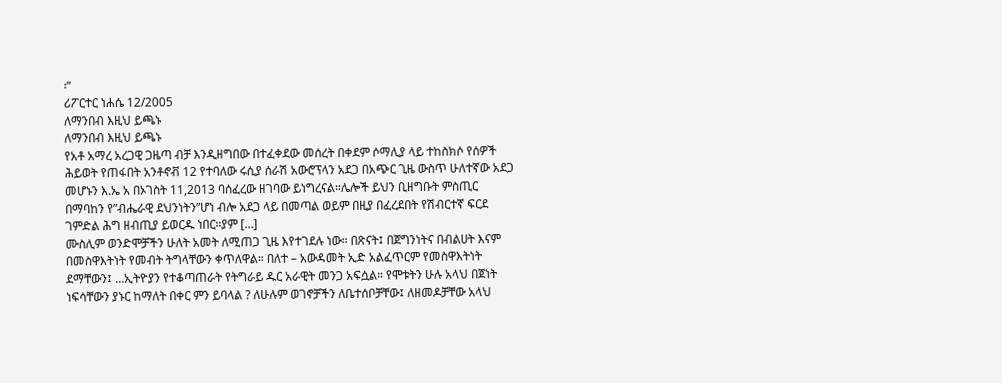፡”
ሪፖርተር ነሐሴ 12/2005
ለማንበብ እዚህ ይጫኑ
ለማንበብ እዚህ ይጫኑ
የአቶ አማረ አረጋዊ ጋዜጣ ብቻ እንዲዘግበው በተፈቀደው መሰረት በቀደም ሶማሊያ ላይ ተከስክሶ የሰዎች ሕይወት የጠፋበት አንቶኖቭ 12 የተባለው ሩሲያ ሰራሽ አውሮፕላን አደጋ በአጭር ጊዜ ውስጥ ሁለተኛው አደጋ መሆኑን እ.ኤ አ በኦገስት 11,2013 ባሰፈረው ዘገባው ይነግረናል።ሌሎች ይህን ቢዘግቡት ምስጢር በማባከን የ”ብሔራዊ ደህንነትን”ሆነ ብሎ አደጋ ላይ በመጣል ወይም በዚያ በፈረደበት የሽብርተኛ ፍርደ ገምድል ሕግ ዘብጢያ ይወርዱ ነበር።ያም […]
ሙስሊም ወንድሞቻችን ሁለት አመት ለሚጠጋ ጊዜ እየተገደሉ ነው። በጽናት፤ በጀግንነትና በብልሀት እናም በመስዋእትነት የመብት ትግላቸውን ቀጥለዋል። በለተ – አውዳመት ኢድ አልፈጥርም የመስዋእትነት ደማቸውን፤ …ኢትዮያን የተቆጣጠራት የትግራይ ዱር አራዊት መንጋ አፍሷል። የሞቱትን ሁሉ አላህ በጀነት ነፍሳቸውን ያኑር ከማለት በቀር ምን ይባላል ? ለሁሉም ወገኖቻችን ለቤተሰቦቻቸው፤ ለዘመዶቻቸው አላህ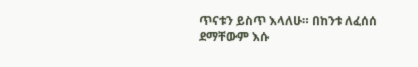ጥናቱን ይስጥ እላለሁ። በከንቱ ለፈሰሰ ደማቸውም እሱ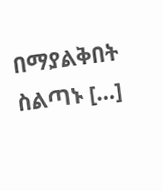በማያልቅበት ስልጣኑ […]